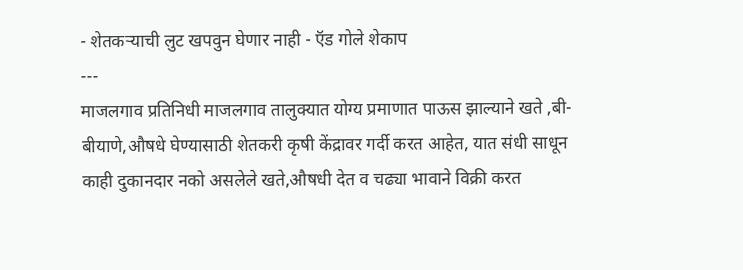- शेतकऱ्याची लुट खपवुन घेणार नाही - ऍड गोले शेकाप
---
माजलगाव प्रतिनिधी माजलगाव तालुक्यात योग्य प्रमाणात पाऊस झाल्याने खते ,बी- बीयाणे,औषधे घेण्यासाठी शेतकरी कृषी केंद्रावर गर्दी करत आहेत, यात संधी साधून काही दुकानदार नको असलेले खते,औषधी देत व चढ्या भावाने विक्री करत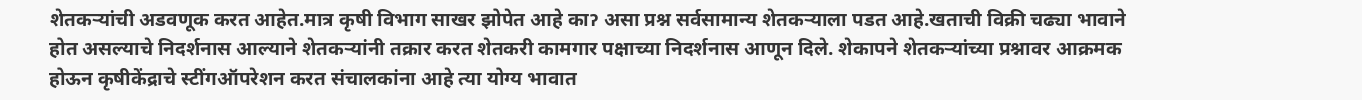शेतकऱ्यांची अडवणूक करत आहेत.मात्र कृषी विभाग साखर झोपेत आहे काॽ असा प्रश्न सर्वसामान्य शेतकऱ्याला पडत आहे.खताची विक्री चढ्या भावाने होत असल्याचे निदर्शनास आल्याने शेतकऱ्यांनी तक्रार करत शेतकरी कामगार पक्षाच्या निदर्शनास आणून दिले. शेकापने शेतकऱ्यांच्या प्रश्नावर आक्रमक होऊन कृषीकेंद्राचे स्टींगऑपरेशन करत संचालकांना आहे त्या योग्य भावात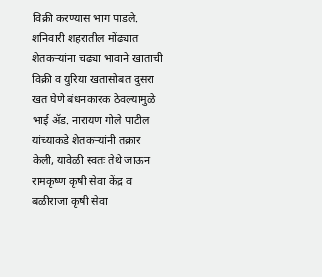विक्री करण्यास भाग पाडले.
शनिवारी शहरातील मोंढ्यात शेतकऱ्यांना चढ्या भावाने खाताची विक्री व युरिया खतासोबत दुसरा खत घेणे बंधनकारक ठेवल्यामुळे भाई ॲड. नारायण गोले पाटील यांच्याकडे शेतकऱ्यांनी तक्रार केली, यावेळी स्वतः तेथे जाऊन रामकृष्ण कृषी सेवा केंद्र व बळीराजा कृषी सेवा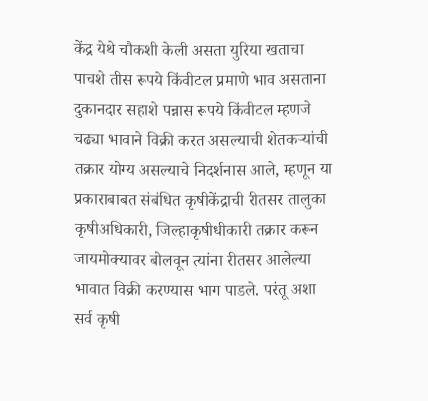केंद्र येथे चौकशी केली असता युरिया खताचा पाचशे तीस रूपये किंवीटल प्रमाणे भाव असताना दुकानदार सहाशे पन्नास रूपये किंवीटल म्हणजे चढ्या भावाने विक्री करत असल्याची शेतकऱ्यांची तक्रार योग्य असल्याचे निदर्शनास आले, म्हणून या प्रकाराबाबत संबंधित कृषीकेंद्राची रीतसर तालुका कृषीअधिकारी, जिल्हाकृषीधीकारी तक्रार करून जायमोक्यावर बोलवून त्यांना रीतसर आलेल्या भावात विक्री करण्यास भाग पाडले. परंतू अशा सर्व कृषी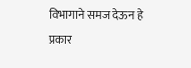विभागाने समज देऊन हे प्रकार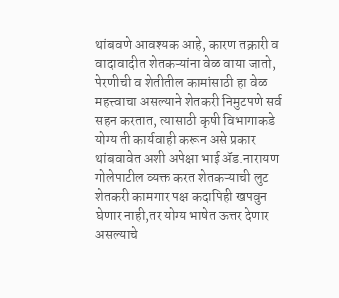थांबवणे आवश्यक आहे, कारण तक्रारी व वादावादीत शेतकऱ्यांना वेळ वाया जातो, पेरणीची व शेतीतील कामांसाठी हा वेळ महत्त्वाचा असल्याने शेतकरी निमुटपणे सर्व सहन करतात, त्यासाठी कृषी विभागाकडे योग्य ती कार्यवाही करून असे प्रकार थांबवावेत अशी अपेक्षा भाई ॲड.नारायण गोलेपाटील व्यक्त करत शेतकऱ्याची लुट शेतकरी कामगार पक्ष कदापिही खपवुन घेणार नाही,तर योग्य भाषेत ऊत्तर देणार असल्याचे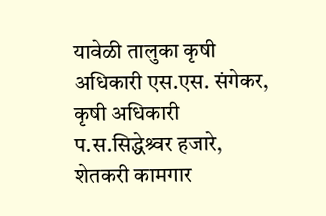यावेळी तालुका कृषी अधिकारी एस.एस. संगेकर, कृषी अधिकारी प.स.सिद्धेश्र्वर हजारे, शेतकरी कामगार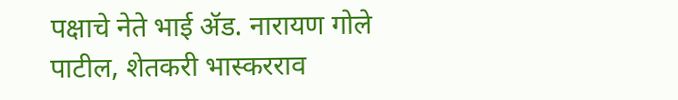पक्षाचे नेते भाई ॲड. नारायण गोले पाटील, शेतकरी भास्करराव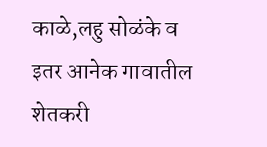काळे,लहु सोळंके व इतर आनेक गावातील शेतकरी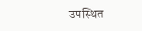उपस्थित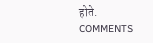होते.
COMMENTS